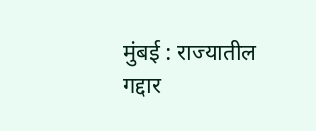मुंबई : राज्यातील गद्दार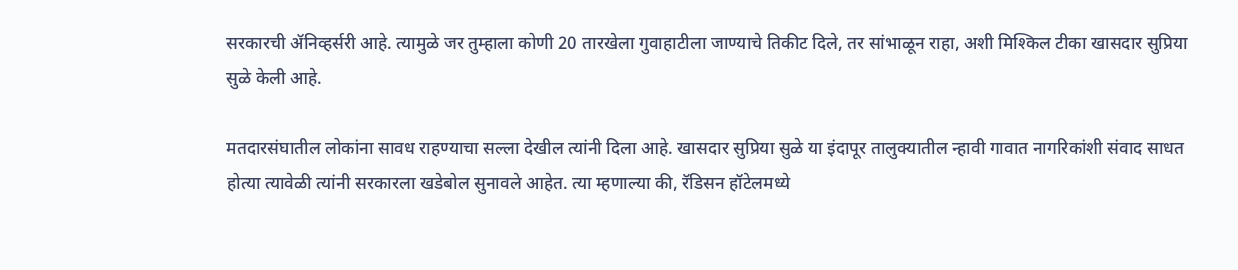सरकारची ॲनिव्हर्सरी आहे. त्यामुळे जर तुम्हाला कोणी 20 तारखेला गुवाहाटीला जाण्याचे तिकीट दिले, तर सांभाळून राहा, अशी मिश्किल टीका खासदार सुप्रिया सुळे केली आहे.

मतदारसंघातील लोकांना सावध राहण्याचा सल्ला देखील त्यांनी दिला आहे. खासदार सुप्रिया सुळे या इंदापूर तालुक्यातील न्हावी गावात नागरिकांशी संवाद साधत होत्या त्यावेळी त्यांनी सरकारला खडेबोल सुनावले आहेत. त्या म्हणाल्या की, रॅडिसन हॉटेलमध्ये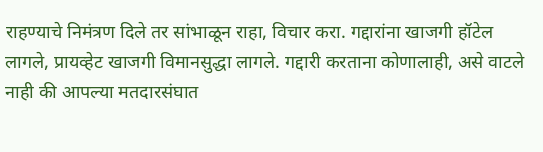राहण्याचे निमंत्रण दिले तर सांभाळून राहा, विचार करा. गद्दारांना खाजगी हॉटेल लागले, प्रायव्हेट खाजगी विमानसुद्धा लागले. गद्दारी करताना कोणालाही, असे वाटले नाही की आपल्या मतदारसंघात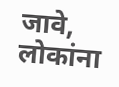जावे, लोकांना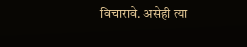विचारावे. असेही त्या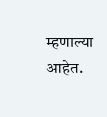म्हणाल्या आहेत.